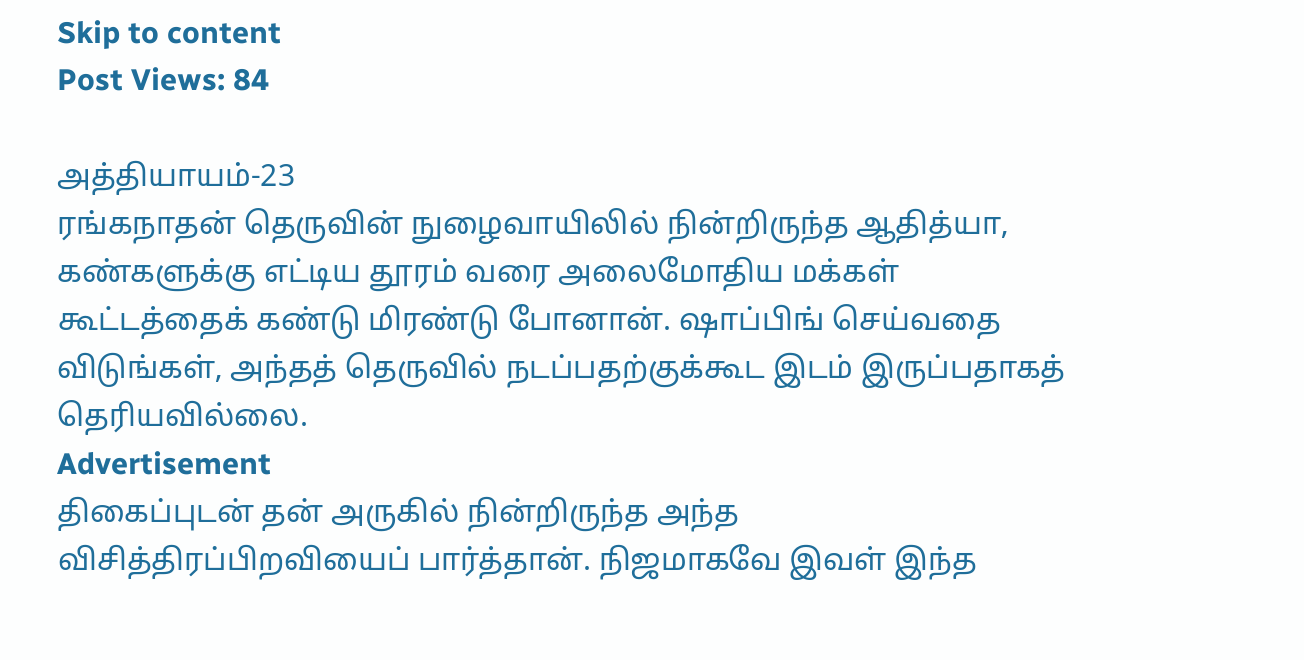Skip to content
Post Views: 84

அத்தியாயம்-23
ரங்கநாதன் தெருவின் நுழைவாயிலில் நின்றிருந்த ஆதித்யா, கண்களுக்கு எட்டிய தூரம் வரை அலைமோதிய மக்கள் கூட்டத்தைக் கண்டு மிரண்டு போனான். ஷாப்பிங் செய்வதை விடுங்கள், அந்தத் தெருவில் நடப்பதற்குக்கூட இடம் இருப்பதாகத் தெரியவில்லை.
Advertisement
திகைப்புடன் தன் அருகில் நின்றிருந்த அந்த விசித்திரப்பிறவியைப் பார்த்தான். நிஜமாகவே இவள் இந்த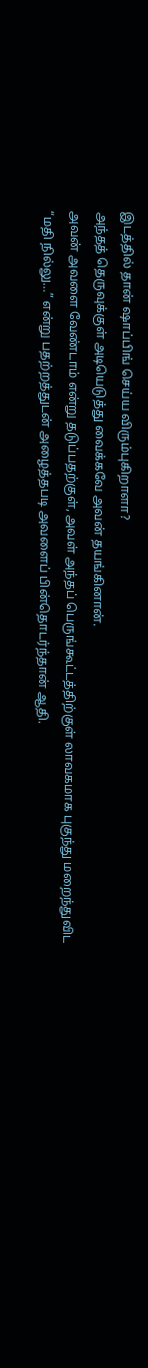இடத்தில் தான் ஷாப்பிங் செய்ய விரும்புகிறாளா?
அந்தத் தெருவுக்குள் அடியெடுத்து வைக்கவே அவன் தயங்கினான்.
அவன் அவளை வேண்டாம் என்று தடுப்பதற்குள், அவள் அந்தப் பெருங்கூட்டத்திற்குள் லாவகமாக புகுந்து மறைந்துவிட “மதி நில்லு…” என்று பதற்றத்துடன் அழைத்தபடி அவளைப் பின்தொடர்ந்தான் ஆதி.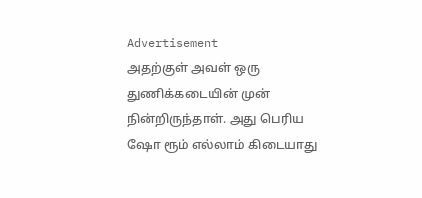Advertisement
அதற்குள் அவள் ஒரு துணிக்கடையின் முன் நின்றிருந்தாள். அது பெரிய ஷோ ரூம் எல்லாம் கிடையாது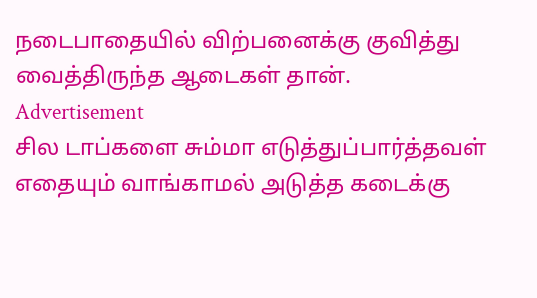நடைபாதையில் விற்பனைக்கு குவித்து வைத்திருந்த ஆடைகள் தான்.
Advertisement
சில டாப்களை சும்மா எடுத்துப்பார்த்தவள் எதையும் வாங்காமல் அடுத்த கடைக்கு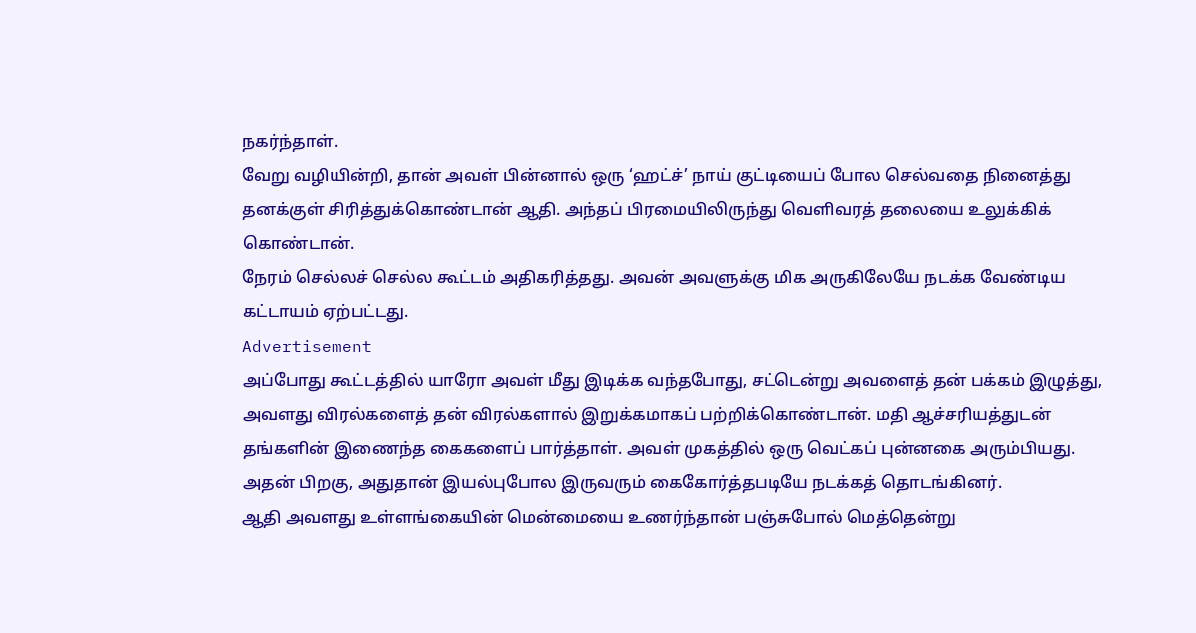நகர்ந்தாள்.
வேறு வழியின்றி, தான் அவள் பின்னால் ஒரு ‘ஹட்ச்’ நாய் குட்டியைப் போல செல்வதை நினைத்து தனக்குள் சிரித்துக்கொண்டான் ஆதி. அந்தப் பிரமையிலிருந்து வெளிவரத் தலையை உலுக்கிக் கொண்டான்.
நேரம் செல்லச் செல்ல கூட்டம் அதிகரித்தது. அவன் அவளுக்கு மிக அருகிலேயே நடக்க வேண்டிய கட்டாயம் ஏற்பட்டது.
Advertisement
அப்போது கூட்டத்தில் யாரோ அவள் மீது இடிக்க வந்தபோது, சட்டென்று அவளைத் தன் பக்கம் இழுத்து, அவளது விரல்களைத் தன் விரல்களால் இறுக்கமாகப் பற்றிக்கொண்டான். மதி ஆச்சரியத்துடன் தங்களின் இணைந்த கைகளைப் பார்த்தாள். அவள் முகத்தில் ஒரு வெட்கப் புன்னகை அரும்பியது. அதன் பிறகு, அதுதான் இயல்புபோல இருவரும் கைகோர்த்தபடியே நடக்கத் தொடங்கினர்.
ஆதி அவளது உள்ளங்கையின் மென்மையை உணர்ந்தான் பஞ்சுபோல் மெத்தென்று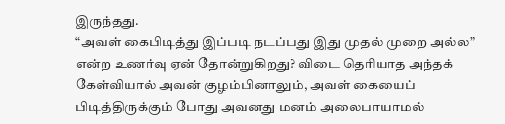இருந்தது.
“அவள் கைபிடித்து இப்படி நடப்பது இது முதல் முறை அல்ல” என்ற உணர்வு ஏன் தோன்றுகிறது? விடை தெரியாத அந்தக் கேள்வியால் அவன் குழம்பினாலும், அவள் கையைப் பிடித்திருக்கும் போது அவனது மனம் அலைபாயாமல்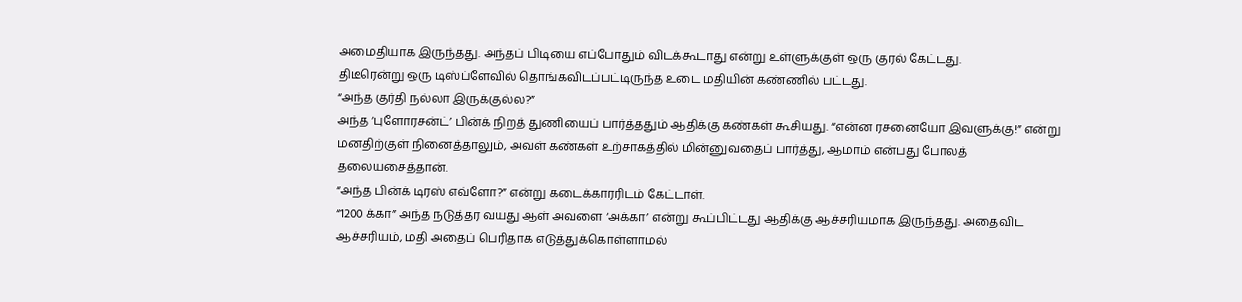அமைதியாக இருந்தது. அந்தப் பிடியை எப்போதும் விடக்கூடாது என்று உள்ளுக்குள் ஒரு குரல் கேட்டது.
திடீரென்று ஒரு டிஸ்ப்ளேவில் தொங்கவிடப்பட்டிருந்த உடை மதியின் கண்ணில் பட்டது.
“அந்த குர்தி நல்லா இருக்குல்ல?”
அந்த ‘புளோரசன்ட்’ பின்க் நிறத் துணியைப் பார்த்ததும் ஆதிக்கு கண்கள் கூசியது. “என்ன ரசனையோ இவளுக்கு!” என்று மனதிற்குள் நினைத்தாலும், அவள் கண்கள் உற்சாகத்தில் மின்னுவதைப் பார்த்து, ஆமாம் என்பது போலத் தலையசைத்தான்.
“அந்த பின்க் டிரஸ் எவ்ளோ?” என்று கடைக்காரரிடம் கேட்டாள்.
“1200 க்கா” அந்த நடுத்தர வயது ஆள் அவளை ‘அக்கா’ என்று கூப்பிட்டது ஆதிக்கு ஆச்சரியமாக இருந்தது. அதைவிட ஆச்சரியம், மதி அதைப் பெரிதாக எடுத்துக்கொள்ளாமல்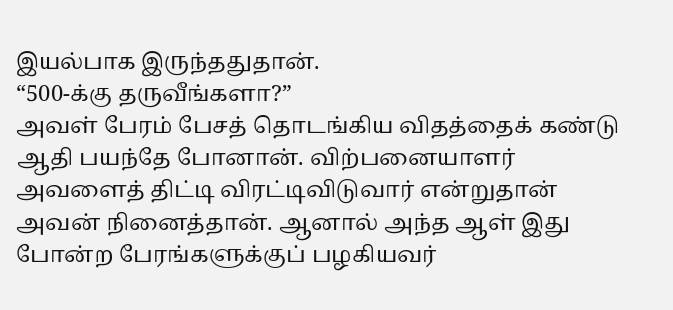இயல்பாக இருந்ததுதான்.
“500-க்கு தருவீங்களா?”
அவள் பேரம் பேசத் தொடங்கிய விதத்தைக் கண்டு ஆதி பயந்தே போனான். விற்பனையாளர் அவளைத் திட்டி விரட்டிவிடுவார் என்றுதான் அவன் நினைத்தான். ஆனால் அந்த ஆள் இது போன்ற பேரங்களுக்குப் பழகியவர்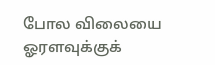போல விலையை ஓரளவுக்குக்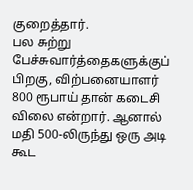குறைத்தார்.
பல சுற்று பேச்சுவார்த்தைகளுக்குப் பிறகு, விற்பனையாளர் 800 ரூபாய் தான் கடைசி விலை என்றார். ஆனால் மதி 500-லிருந்து ஒரு அடி கூட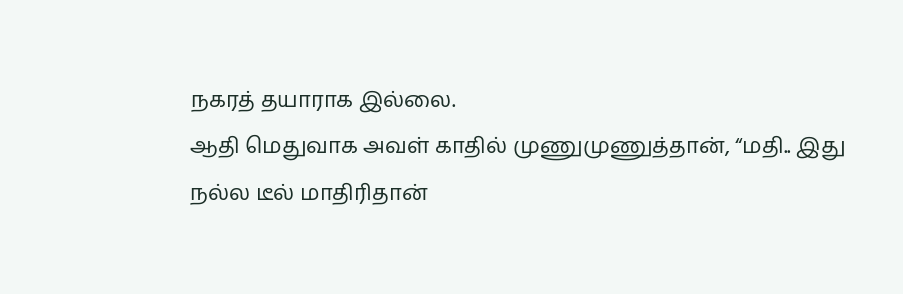நகரத் தயாராக இல்லை.
ஆதி மெதுவாக அவள் காதில் முணுமுணுத்தான், “மதி.. இது நல்ல டீல் மாதிரிதான்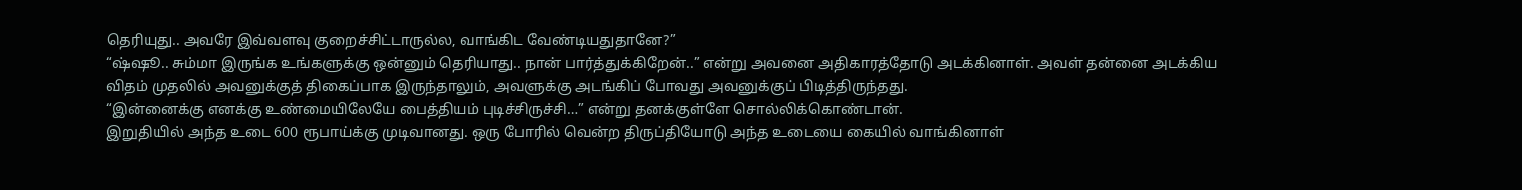தெரியுது.. அவரே இவ்வளவு குறைச்சிட்டாருல்ல, வாங்கிட வேண்டியதுதானே?”
“ஷ்ஷூ.. சும்மா இருங்க உங்களுக்கு ஒன்னும் தெரியாது.. நான் பார்த்துக்கிறேன்..” என்று அவனை அதிகாரத்தோடு அடக்கினாள். அவள் தன்னை அடக்கிய விதம் முதலில் அவனுக்குத் திகைப்பாக இருந்தாலும், அவளுக்கு அடங்கிப் போவது அவனுக்குப் பிடித்திருந்தது.
“இன்னைக்கு எனக்கு உண்மையிலேயே பைத்தியம் புடிச்சிருச்சி…” என்று தனக்குள்ளே சொல்லிக்கொண்டான்.
இறுதியில் அந்த உடை 600 ரூபாய்க்கு முடிவானது. ஒரு போரில் வென்ற திருப்தியோடு அந்த உடையை கையில் வாங்கினாள்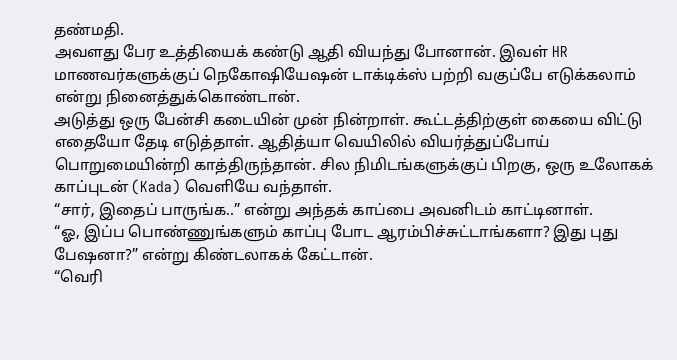தண்மதி.
அவளது பேர உத்தியைக் கண்டு ஆதி வியந்து போனான். இவள் HR மாணவர்களுக்குப் நெகோஷியேஷன் டாக்டிக்ஸ் பற்றி வகுப்பே எடுக்கலாம் என்று நினைத்துக்கொண்டான்.
அடுத்து ஒரு பேன்சி கடையின் முன் நின்றாள். கூட்டத்திற்குள் கையை விட்டு எதையோ தேடி எடுத்தாள். ஆதித்யா வெயிலில் வியர்த்துப்போய் பொறுமையின்றி காத்திருந்தான். சில நிமிடங்களுக்குப் பிறகு, ஒரு உலோகக் காப்புடன் (Kada) வெளியே வந்தாள்.
“சார், இதைப் பாருங்க..” என்று அந்தக் காப்பை அவனிடம் காட்டினாள்.
“ஓ, இப்ப பொண்ணுங்களும் காப்பு போட ஆரம்பிச்சுட்டாங்களா? இது புது பேஷனா?” என்று கிண்டலாகக் கேட்டான்.
“வெரி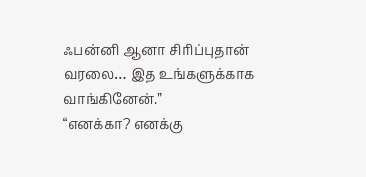ஃபன்னி ஆனா சிரிப்புதான் வரலை… இத உங்களுக்காக வாங்கினேன்.”
“எனக்கா? எனக்கு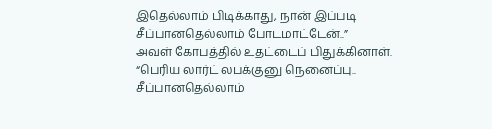இதெல்லாம் பிடிக்காது, நான் இப்படி சீப்பானதெல்லாம் போடமாட்டேன்..”
அவள் கோபத்தில் உதட்டைப் பிதுக்கினாள். “பெரிய லார்ட் லபக்குனு நெனைப்பு.. சீப்பானதெல்லாம்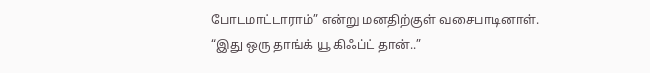போடமாட்டாராம்” என்று மனதிற்குள் வசைபாடினாள்.
“இது ஒரு தாங்க் யூ கிஃப்ட் தான்..”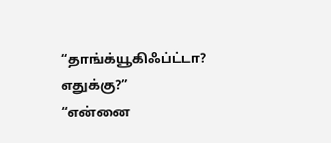“தாங்க்யூகிஃப்ட்டா? எதுக்கு?”
“என்னை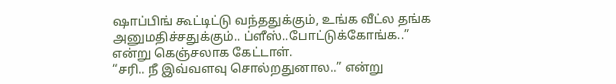ஷாப்பிங் கூட்டிட்டு வந்ததுக்கும், உங்க வீட்ல தங்க அனுமதிச்சதுக்கும்.. ப்ளீஸ்..போட்டுக்கோங்க..” என்று கெஞ்சலாக கேட்டாள்.
“சரி.. நீ இவ்வளவு சொல்றதுனால..” என்று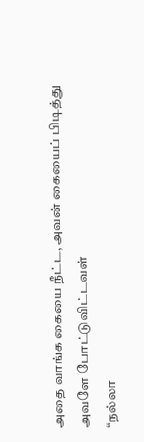அதை வாங்க கையை நீட்ட, அவன் கையைப் பிடித்து அவளே போட்டுவிட்டவள்
“நல்லா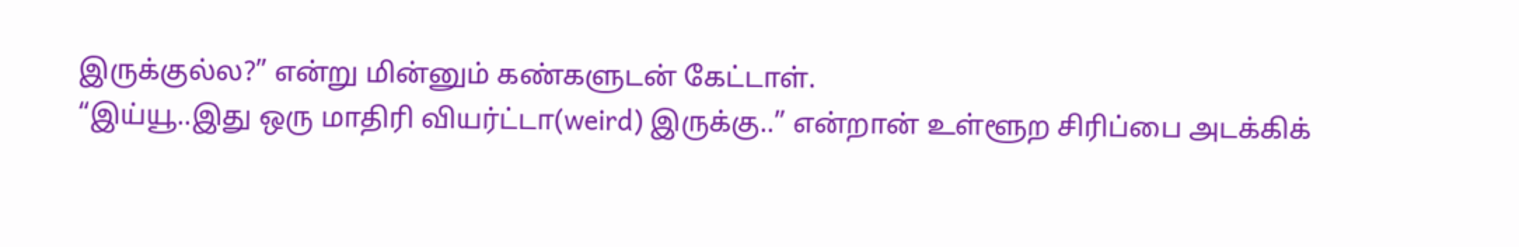இருக்குல்ல?” என்று மின்னும் கண்களுடன் கேட்டாள்.
“இய்யூ..இது ஒரு மாதிரி வியர்ட்டா(weird) இருக்கு..” என்றான் உள்ளூற சிரிப்பை அடக்கிக்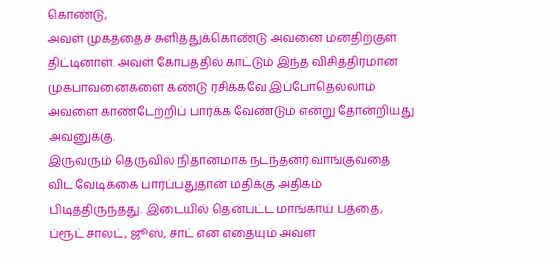கொண்டு,
அவள் முகத்தைச் சுளித்துக்கொண்டு அவனை மனதிற்குள் திட்டினாள். அவள் கோபத்தில் காட்டும் இந்த விசித்திரமான முகபாவனைகளை கண்டு ரசிக்கவே இப்போதெல்லாம் அவளை காண்டேற்றிப் பார்க்க வேண்டும் என்று தோன்றியது அவனுக்கு.
இருவரும் தெருவில் நிதானமாக நடந்தனர்.வாங்குவதை விட வேடிக்கை பார்ப்பதுதான் மதிக்கு அதிகம் பிடித்திருந்தது. இடையில் தென்பட்ட மாங்காய் பத்தை, ப்ரூட் சாலட், ஜூஸ், சாட் என எதையும் அவள்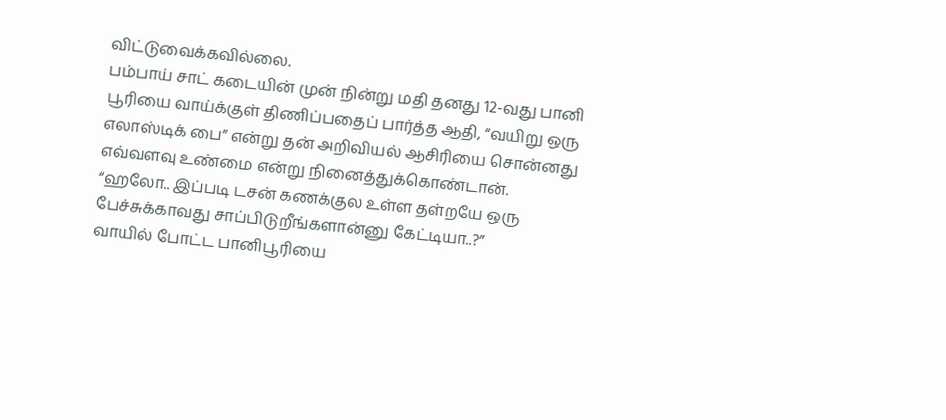விட்டுவைக்கவில்லை.
பம்பாய் சாட் கடையின் முன் நின்று மதி தனது 12-வது பானி பூரியை வாய்க்குள் திணிப்பதைப் பார்த்த ஆதி, “வயிறு ஒரு எலாஸ்டிக் பை” என்று தன் அறிவியல் ஆசிரியை சொன்னது எவ்வளவு உண்மை என்று நினைத்துக்கொண்டான்.
“ஹலோ.. இப்படி டசன் கணக்குல உள்ள தள்றயே ஒரு பேச்சுக்காவது சாப்பிடுறீங்களான்னு கேட்டியா..?”
வாயில் போட்ட பானிபூரியை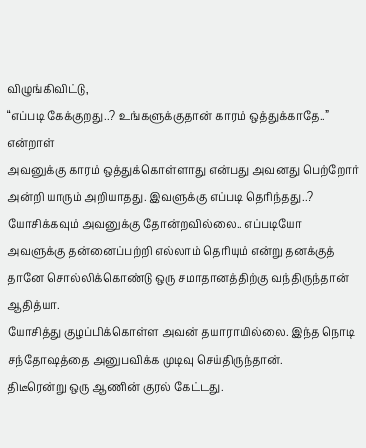விழுங்கிவிட்டு,
“எப்படி கேக்குறது..? உங்களுக்குதான் காரம் ஒத்துக்காதே..” என்றாள்
அவனுக்கு காரம் ஒத்துக்கொள்ளாது என்பது அவனது பெற்றோர் அன்றி யாரும் அறியாதது. இவளுக்கு எப்படி தெரிந்தது..?
யோசிக்கவும் அவனுக்கு தோன்றவில்லை.. எப்படியோ அவளுக்கு தன்னைப்பற்றி எல்லாம் தெரியும் என்று தனக்குத் தானே சொல்லிக்கொண்டு ஒரு சமாதானத்திற்கு வந்திருந்தான் ஆதித்யா.
யோசித்து குழப்பிக்கொள்ள அவன் தயாராயில்லை. இந்த நொடி சந்தோஷத்தை அனுபவிக்க முடிவு செய்திருந்தான்.
திடீரென்று ஒரு ஆணின் குரல் கேட்டது.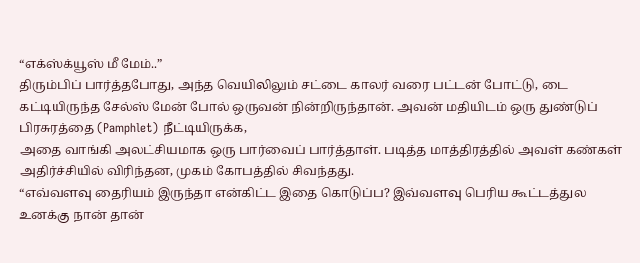“எக்ஸ்க்யூஸ் மீ மேம்..”
திரும்பிப் பார்த்தபோது, அந்த வெயிலிலும் சட்டை காலர் வரை பட்டன் போட்டு, டை கட்டியிருந்த சேல்ஸ் மேன் போல் ஒருவன் நின்றிருந்தான். அவன் மதியிடம் ஒரு துண்டுப் பிரசுரத்தை (Pamphlet) நீட்டியிருக்க,
அதை வாங்கி அலட்சியமாக ஒரு பார்வைப் பார்த்தாள். படித்த மாத்திரத்தில் அவள் கண்கள் அதிர்ச்சியில் விரிந்தன, முகம் கோபத்தில் சிவந்தது.
“எவ்வளவு தைரியம் இருந்தா என்கிட்ட இதை கொடுப்ப? இவ்வளவு பெரிய கூட்டத்துல உனக்கு நான் தான்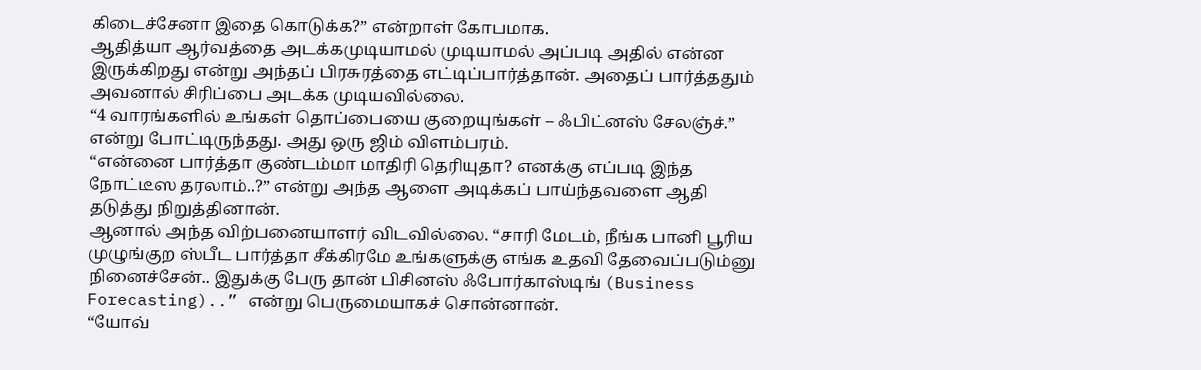கிடைச்சேனா இதை கொடுக்க?” என்றாள் கோபமாக.
ஆதித்யா ஆர்வத்தை அடக்கமுடியாமல் முடியாமல் அப்படி அதில் என்ன இருக்கிறது என்று அந்தப் பிரசுரத்தை எட்டிப்பார்த்தான். அதைப் பார்த்ததும் அவனால் சிரிப்பை அடக்க முடியவில்லை.
“4 வாரங்களில் உங்கள் தொப்பையை குறையுங்கள் – ஃபிட்னஸ் சேலஞ்ச்.” என்று போட்டிருந்தது. அது ஒரு ஜிம் விளம்பரம்.
“என்னை பார்த்தா குண்டம்மா மாதிரி தெரியுதா? எனக்கு எப்படி இந்த நோட்டீஸ தரலாம்..?” என்று அந்த ஆளை அடிக்கப் பாய்ந்தவளை ஆதி தடுத்து நிறுத்தினான்.
ஆனால் அந்த விற்பனையாளர் விடவில்லை. “சாரி மேடம், நீங்க பானி பூரிய முழுங்குற ஸ்பீட பார்த்தா சீக்கிரமே உங்களுக்கு எங்க உதவி தேவைப்படும்னு நினைச்சேன்.. இதுக்கு பேரு தான் பிசினஸ் ஃபோர்காஸ்டிங் (Business Forecasting)..” என்று பெருமையாகச் சொன்னான்.
“யோவ்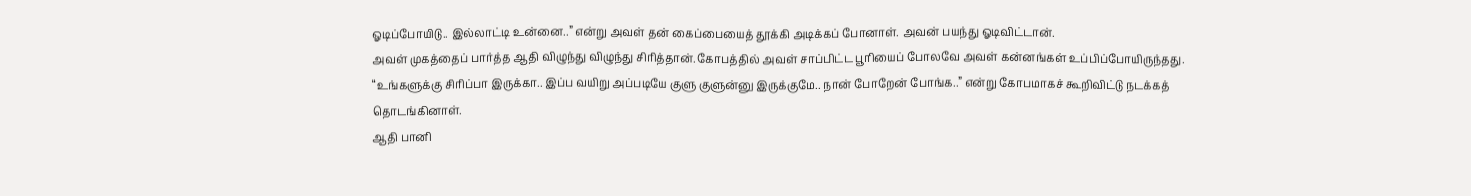ஓடிப்போயிடு.. இல்லாட்டி உன்னை..” என்று அவள் தன் கைப்பையைத் தூக்கி அடிக்கப் போனாள். அவன் பயந்து ஓடிவிட்டான்.
அவள் முகத்தைப் பார்த்த ஆதி விழுந்து விழுந்து சிரித்தான்.கோபத்தில் அவள் சாப்பிட்ட பூரியைப் போலவே அவள் கன்னங்கள் உப்பிப்போயிருந்தது.
“உங்களுக்கு சிரிப்பா இருக்கா.. இப்ப வயிறு அப்படியே குளு குளுன்னு இருக்குமே.. நான் போறேன் போங்க..” என்று கோபமாகச் கூறிவிட்டு நடக்கத் தொடங்கினாள்.
ஆதி பானி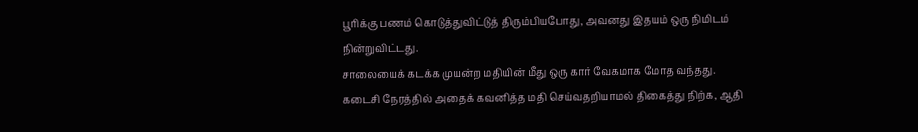பூரிக்கு பணம் கொடுத்துவிட்டுத் திரும்பியபோது, அவனது இதயம் ஒரு நிமிடம் நின்றுவிட்டது.
சாலையைக் கடக்க முயன்ற மதியின் மீது ஒரு கார் வேகமாக மோத வந்தது. கடைசி நேரத்தில் அதைக் கவனித்த மதி செய்வதறியாமல் திகைத்து நிற்க, ஆதி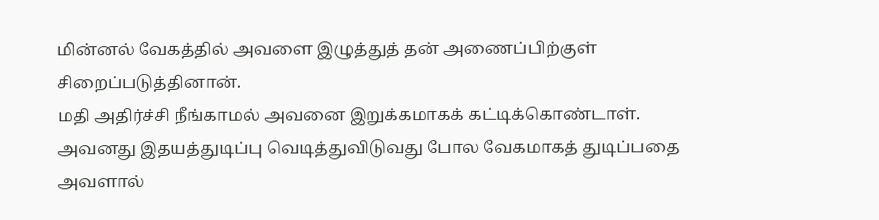மின்னல் வேகத்தில் அவளை இழுத்துத் தன் அணைப்பிற்குள் சிறைப்படுத்தினான்.
மதி அதிர்ச்சி நீங்காமல் அவனை இறுக்கமாகக் கட்டிக்கொண்டாள். அவனது இதயத்துடிப்பு வெடித்துவிடுவது போல வேகமாகத் துடிப்பதை அவளால்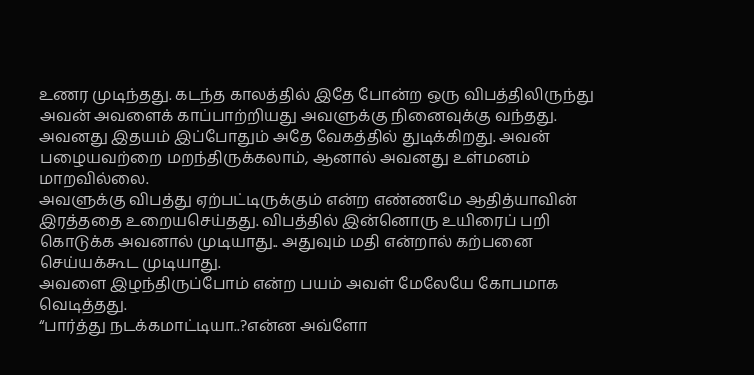உணர முடிந்தது. கடந்த காலத்தில் இதே போன்ற ஒரு விபத்திலிருந்து அவன் அவளைக் காப்பாற்றியது அவளுக்கு நினைவுக்கு வந்தது.
அவனது இதயம் இப்போதும் அதே வேகத்தில் துடிக்கிறது. அவன் பழையவற்றை மறந்திருக்கலாம், ஆனால் அவனது உள்மனம் மாறவில்லை.
அவளுக்கு விபத்து ஏற்பட்டிருக்கும் என்ற எண்ணமே ஆதித்யாவின் இரத்ததை உறையசெய்தது. விபத்தில் இன்னொரு உயிரைப் பறி கொடுக்க அவனால் முடியாது.. அதுவும் மதி என்றால் கற்பனை செய்யக்கூட முடியாது.
அவளை இழந்திருப்போம் என்ற பயம் அவள் மேலேயே கோபமாக வெடித்தது.
“பார்த்து நடக்கமாட்டியா..?என்ன அவ்ளோ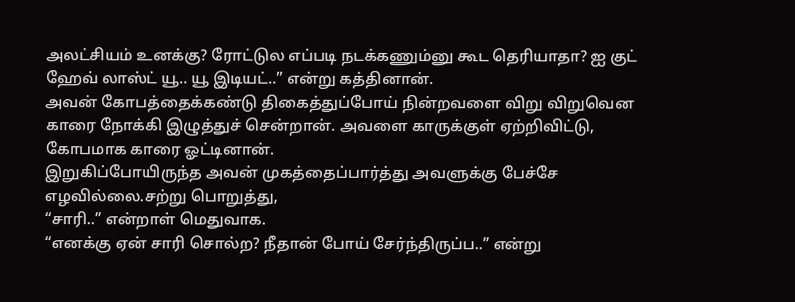அலட்சியம் உனக்கு? ரோட்டுல எப்படி நடக்கணும்னு கூட தெரியாதா? ஐ குட் ஹேவ் லாஸ்ட் யூ.. யூ இடியட்..” என்று கத்தினான்.
அவன் கோபத்தைக்கண்டு திகைத்துப்போய் நின்றவளை விறு விறுவென காரை நோக்கி இழுத்துச் சென்றான். அவளை காருக்குள் ஏற்றிவிட்டு, கோபமாக காரை ஓட்டினான்.
இறுகிப்போயிருந்த அவன் முகத்தைப்பார்த்து அவளுக்கு பேச்சே எழவில்லை.சற்று பொறுத்து,
“சாரி..” என்றாள் மெதுவாக.
“எனக்கு ஏன் சாரி சொல்ற? நீதான் போய் சேர்ந்திருப்ப..” என்று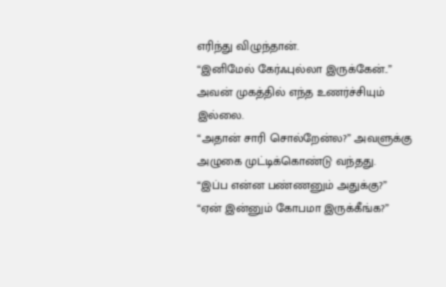எரிந்து விழுந்தான்.
“இனிமேல் கேர்ஃபுல்லா இருக்கேன்..”
அவன் முகத்தில் எந்த உணர்ச்சியும் இல்லை.
“அதான் சாரி சொல்றேன்ல?” அவளுக்கு அழுகை முட்டிக்கொண்டு வந்தது.
“இப்ப என்ன பண்ணனும் அதுக்கு?”
“ஏன் இன்னும் கோபமா இருக்கீங்க?”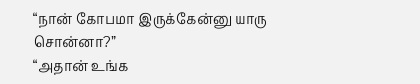“நான் கோபமா இருக்கேன்னு யாரு சொன்னா?”
“அதான் உங்க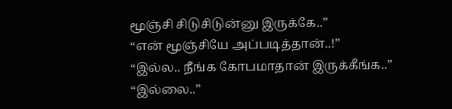மூஞ்சி சிடுசிடுன்னு இருக்கே..”
“என் மூஞ்சியே அப்படித்தான்..!”
“இல்ல.. நீங்க கோபமாதான் இருக்கீங்க..”
“இல்லை..”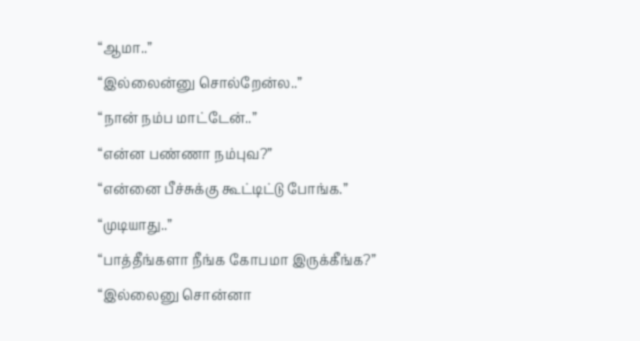“ஆமா..”
“இல்லைன்னு சொல்றேன்ல..”
“நான் நம்ப மாட்டேன்..”
“என்ன பண்ணா நம்புவ?”
“என்னை பீச்சுக்கு கூட்டிட்டு போங்க.”
“முடியாது..”
“பாத்தீங்களா நீங்க கோபமா இருக்கீங்க?”
“இல்லைனு சொன்னா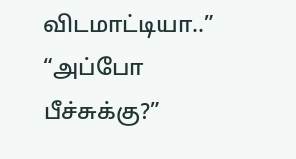விடமாட்டியா..”
“அப்போ பீச்சுக்கு?”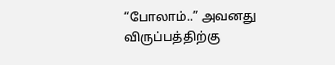“போலாம்..” அவனது விருப்பத்திற்கு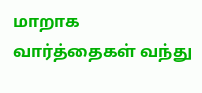மாறாக வார்த்தைகள் வந்து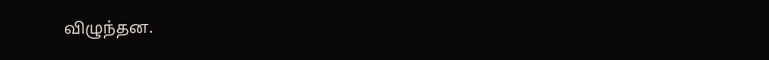விழுந்தன.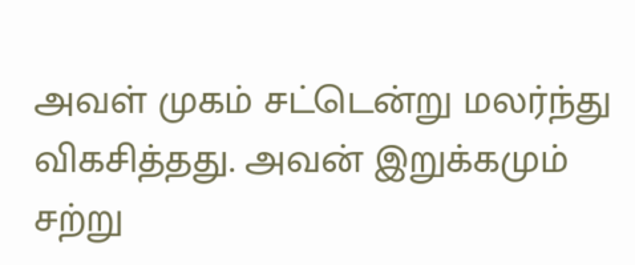அவள் முகம் சட்டென்று மலர்ந்து விகசித்தது. அவன் இறுக்கமும் சற்று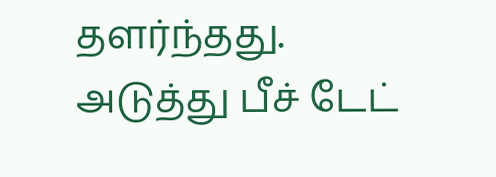தளர்ந்தது.
அடுத்து பீச் டேட்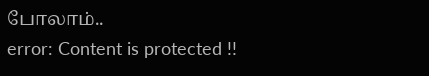போலாம்..
error: Content is protected !!